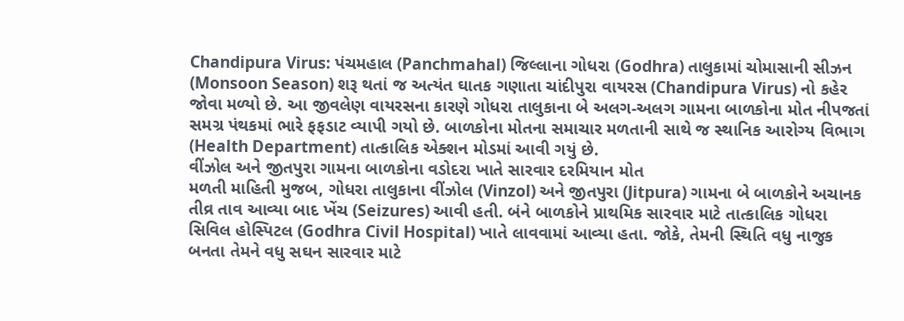Chandipura Virus: પંચમહાલ (Panchmahal) જિલ્લાના ગોધરા (Godhra) તાલુકામાં ચોમાસાની સીઝન (Monsoon Season) શરૂ થતાં જ અત્યંત ઘાતક ગણાતા ચાંદીપુરા વાયરસ (Chandipura Virus) નો કહેર જોવા મળ્યો છે. આ જીવલેણ વાયરસના કારણે ગોધરા તાલુકાના બે અલગ-અલગ ગામના બાળકોના મોત નીપજતાં સમગ્ર પંથકમાં ભારે ફફડાટ વ્યાપી ગયો છે. બાળકોના મોતના સમાચાર મળતાની સાથે જ સ્થાનિક આરોગ્ય વિભાગ (Health Department) તાત્કાલિક એક્શન મોડમાં આવી ગયું છે.
વીંઝોલ અને જીતપુરા ગામના બાળકોના વડોદરા ખાતે સારવાર દરમિયાન મોત
મળતી માહિતી મુજબ, ગોધરા તાલુકાના વીંઝોલ (Vinzol) અને જીતપુરા (Jitpura) ગામના બે બાળકોને અચાનક તીવ્ર તાવ આવ્યા બાદ ખેંચ (Seizures) આવી હતી. બંને બાળકોને પ્રાથમિક સારવાર માટે તાત્કાલિક ગોધરા સિવિલ હોસ્પિટલ (Godhra Civil Hospital) ખાતે લાવવામાં આવ્યા હતા. જોકે, તેમની સ્થિતિ વધુ નાજુક બનતા તેમને વધુ સઘન સારવાર માટે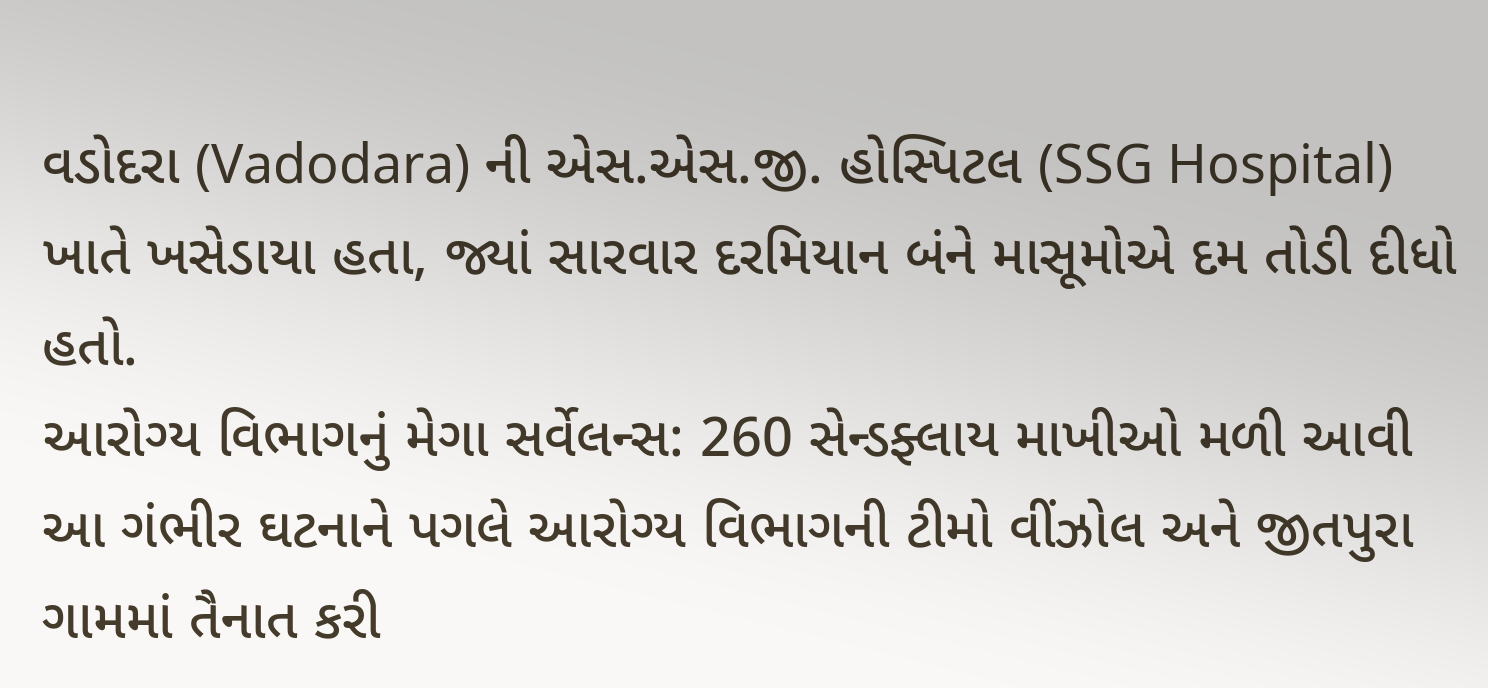વડોદરા (Vadodara) ની એસ.એસ.જી. હોસ્પિટલ (SSG Hospital) ખાતે ખસેડાયા હતા, જ્યાં સારવાર દરમિયાન બંને માસૂમોએ દમ તોડી દીધો હતો.
આરોગ્ય વિભાગનું મેગા સર્વેલન્સ: 260 સેન્ડફ્લાય માખીઓ મળી આવી
આ ગંભીર ઘટનાને પગલે આરોગ્ય વિભાગની ટીમો વીંઝોલ અને જીતપુરા ગામમાં તૈનાત કરી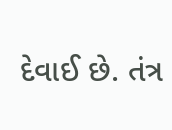દેવાઈ છે. તંત્ર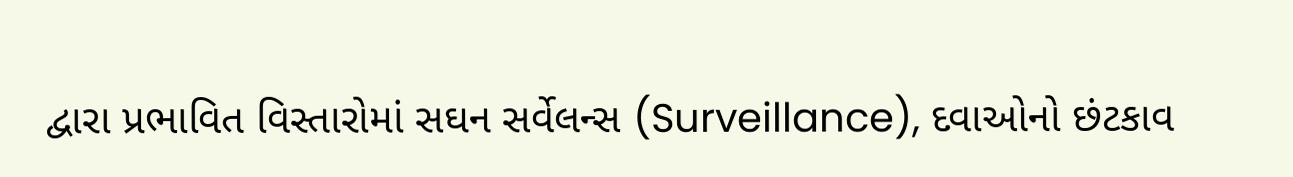દ્વારા પ્રભાવિત વિસ્તારોમાં સઘન સર્વેલન્સ (Surveillance), દવાઓનો છંટકાવ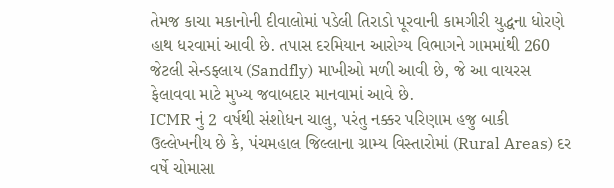તેમજ કાચા મકાનોની દીવાલોમાં પડેલી તિરાડો પૂરવાની કામગીરી યુદ્ધના ધોરણે હાથ ધરવામાં આવી છે. તપાસ દરમિયાન આરોગ્ય વિભાગને ગામમાંથી 260 જેટલી સેન્ડફ્લાય (Sandfly) માખીઓ મળી આવી છે, જે આ વાયરસ ફેલાવવા માટે મુખ્ય જવાબદાર માનવામાં આવે છે.
ICMR નું 2 વર્ષથી સંશોધન ચાલુ, પરંતુ નક્કર પરિણામ હજુ બાકી
ઉલ્લેખનીય છે કે, પંચમહાલ જિલ્લાના ગ્રામ્ય વિસ્તારોમાં (Rural Areas) દર વર્ષે ચોમાસા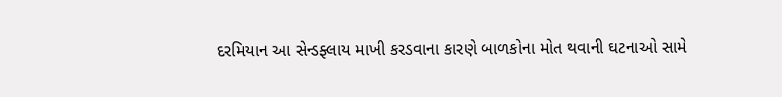દરમિયાન આ સેન્ડફ્લાય માખી કરડવાના કારણે બાળકોના મોત થવાની ઘટનાઓ સામે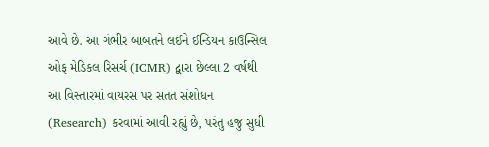આવે છે. આ ગંભીર બાબતને લઈને ઈન્ડિયન કાઉન્સિલ ઓફ મેડિકલ રિસર્ચ (ICMR) દ્વારા છેલ્લા 2 વર્ષથી આ વિસ્તારમાં વાયરસ પર સતત સંશોધન (Research) કરવામાં આવી રહ્યું છે, પરંતુ હજુ સુધી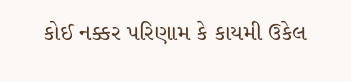કોઈ નક્કર પરિણામ કે કાયમી ઉકેલ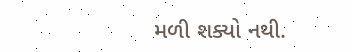મળી શક્યો નથી.